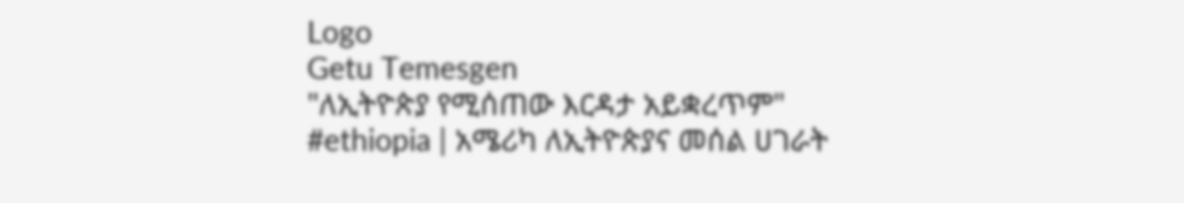Logo
Getu Temesgen
"ለኢትዮጵያ የሚሰጠው እርዳታ አይቋረጥም"
#ethiopia | አሜሪካ ለኢትዮጵያና መሰል ሀገራት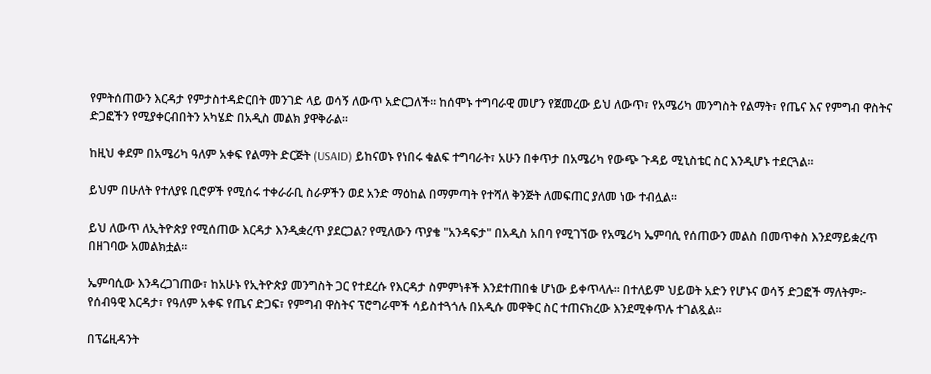የምትሰጠውን እርዳታ የምታስተዳድርበት መንገድ ላይ ወሳኝ ለውጥ አድርጋለች። ከሰሞኑ ተግባራዊ መሆን የጀመረው ይህ ለውጥ፣ የአሜሪካ መንግስት የልማት፣ የጤና እና የምግብ ዋስትና ድጋፎችን የሚያቀርብበትን አካሄድ በአዲስ መልክ ያዋቅራል።

ከዚህ ቀደም በአሜሪካ ዓለም አቀፍ የልማት ድርጅት (USAID) ይከናወኑ የነበሩ ቁልፍ ተግባራት፣ አሁን በቀጥታ በአሜሪካ የውጭ ጉዳይ ሚኒስቴር ስር እንዲሆኑ ተደርጓል።

ይህም በሁለት የተለያዩ ቢሮዎች የሚሰሩ ተቀራራቢ ስራዎችን ወደ አንድ ማዕከል በማምጣት የተሻለ ቅንጅት ለመፍጠር ያለመ ነው ተብሏል።

ይህ ለውጥ ለኢትዮጵያ የሚሰጠው እርዳታ እንዲቋረጥ ያደርጋል? የሚለውን ጥያቄ "አንዳፍታ" በአዲስ አበባ የሚገኘው የአሜሪካ ኤምባሲ የሰጠውን መልስ በመጥቀስ እንደማይቋረጥ በዘገባው አመልክቷል፡፡

ኤምባሲው እንዳረጋገጠው፣ ከአሁኑ የኢትዮጵያ መንግስት ጋር የተደረሱ የእርዳታ ስምምነቶች እንደተጠበቁ ሆነው ይቀጥላሉ። በተለይም ህይወት አድን የሆኑና ወሳኝ ድጋፎች ማለትም፦ የሰብዓዊ እርዳታ፣ የዓለም አቀፍ የጤና ድጋፍ፣ የምግብ ዋስትና ፕሮግራሞች ሳይስተጓጎሉ በአዲሱ መዋቅር ስር ተጠናክረው እንደሚቀጥሉ ተገልጿል።

በፕሬዚዳንት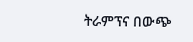ትራምፕና በውጭ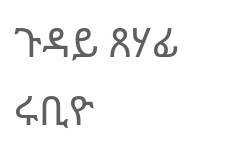ጉዳይ ጸሃፊ ሩቢዮ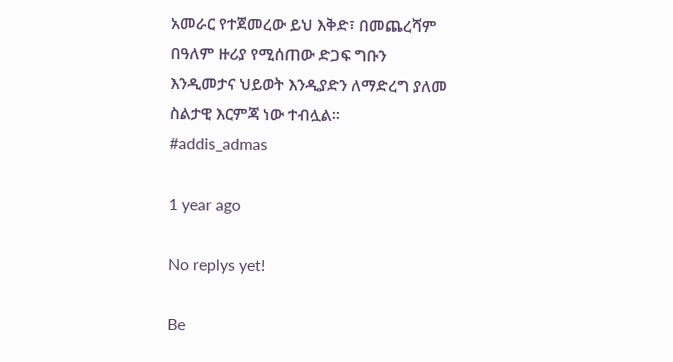አመራር የተጀመረው ይህ እቅድ፣ በመጨረሻም በዓለም ዙሪያ የሚሰጠው ድጋፍ ግቡን እንዲመታና ህይወት እንዲያድን ለማድረግ ያለመ ስልታዊ እርምጃ ነው ተብሏል፡፡
#addis_admas

1 year ago

No replys yet!

Be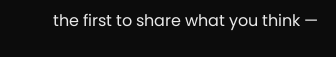the first to share what you think —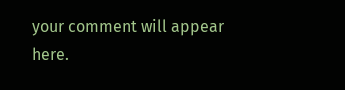your comment will appear here.